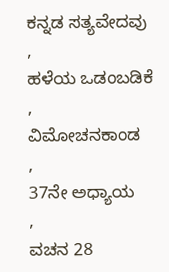ಕನ್ನಡ ಸತ್ಯವೇದವು
,
ಹಳೆಯ ಒಡಂಬಡಿಕೆ
,
ವಿಮೋಚನಕಾಂಡ
,
37ನೇ ಅಧ್ಯಾಯ
,
ವಚನ 28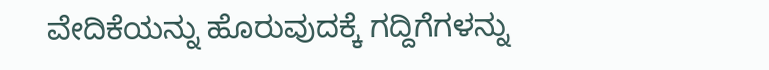ವೇದಿಕೆಯನ್ನು ಹೊರುವುದಕ್ಕೆ ಗದ್ದಿಗೆಗಳನ್ನು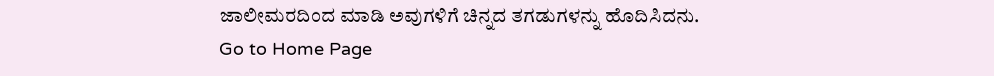ಜಾಲೀಮರದಿಂದ ಮಾಡಿ ಅವುಗಳಿಗೆ ಚಿನ್ನದ ತಗಡುಗಳನ್ನು ಹೊದಿಸಿದನು.
Go to Home Page